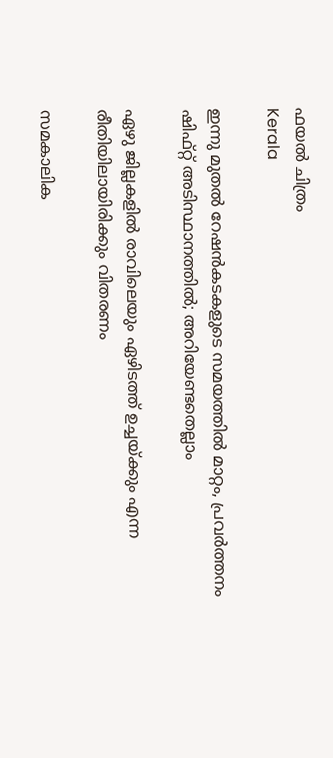ഫയല്‍ ചിത്രം
Kerala

ഇന്നു മുതല്‍ റേഷന്‍കടകളുടെ സമയത്തില്‍ മാറ്റം, പ്രവര്‍ത്തനം ഷിഫ്റ്റ് അടിസ്ഥാനത്തില്‍; അറിയേണ്ടതെല്ലാം

ഏഴു ജില്ലകളില്‍ രാവിലെയും ഏഴിടത്ത് ഉച്ചയ്ക്കും എന്ന രീതിയിലായിരിക്കും വിതരണം

സമകാലിക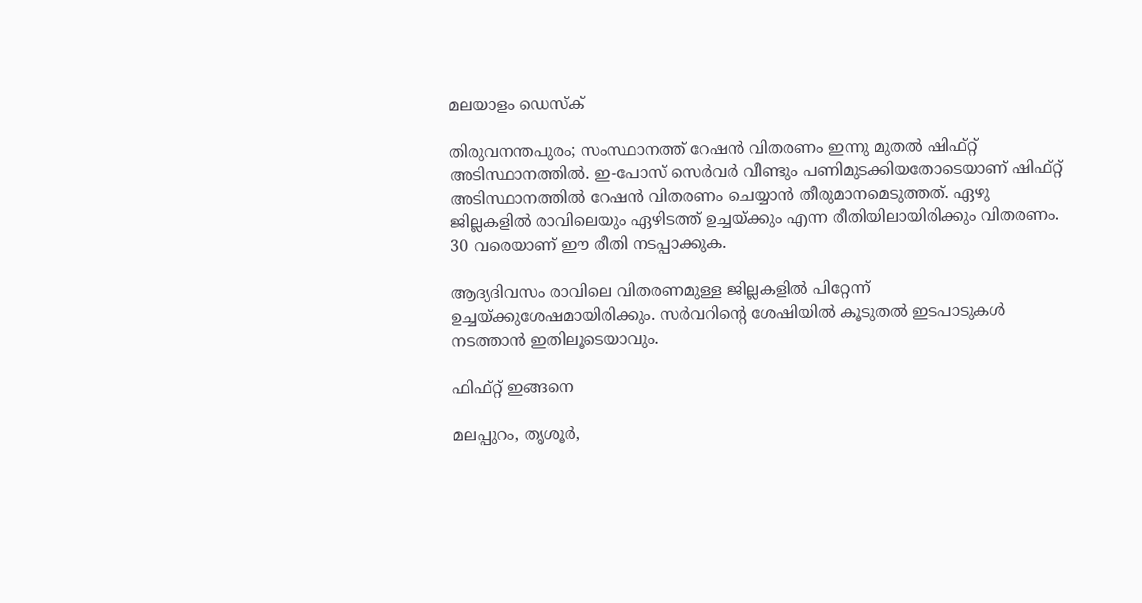മലയാളം ഡെസ്ക്

തിരുവനന്തപുരം; സംസ്ഥാനത്ത് റേഷന്‍ വിതരണം ഇന്നു മുതല്‍ ഷിഫ്റ്റ് അടിസ്ഥാനത്തില്‍. ഇ-പോസ് സെര്‍വര്‍ വീണ്ടും പണിമുടക്കിയതോടെയാണ് ഷിഫ്റ്റ് അടിസ്ഥാനത്തില്‍ റേഷന്‍ വിതരണം ചെയ്യാന്‍ തീരുമാനമെടുത്തത്. ഏഴു ജില്ലകളില്‍ രാവിലെയും ഏഴിടത്ത് ഉച്ചയ്ക്കും എന്ന രീതിയിലായിരിക്കും വിതരണം. 30 വരെയാണ് ഈ രീതി നടപ്പാക്കുക.

ആദ്യദിവസം രാവിലെ വിതരണമുള്ള ജില്ലകളില്‍ പിറ്റേന്ന് ഉച്ചയ്ക്കുശേഷമായിരിക്കും. സര്‍വറിന്റെ ശേഷിയില്‍ കൂടുതല്‍ ഇടപാടുകള്‍ നടത്താന്‍ ഇതിലൂടെയാവും.

ഫിഫ്റ്റ് ഇങ്ങനെ

മലപ്പുറം, തൃശൂര്‍,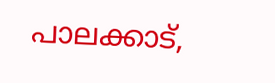പാലക്കാട്,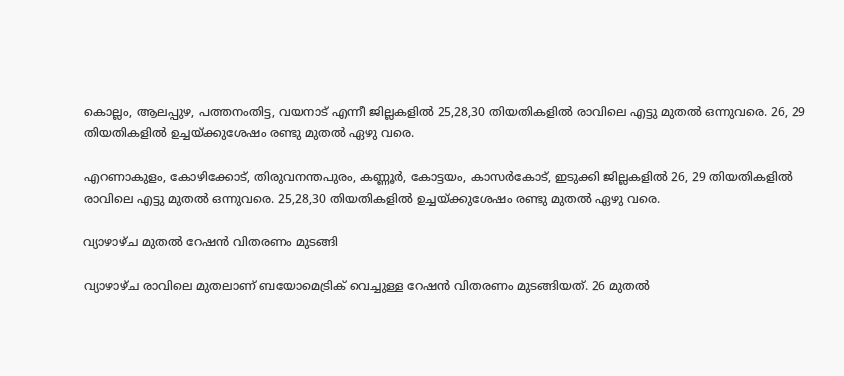കൊല്ലം, ആലപ്പുഴ, പത്തനംതിട്ട, വയനാട് എന്നീ ജില്ലകളില്‍ 25,28,30 തിയതികളില്‍ രാവിലെ എട്ടു മുതല്‍ ഒന്നുവരെ. 26, 29 തിയതികളില്‍ ഉച്ചയ്ക്കുശേഷം രണ്ടു മുതല്‍ ഏഴു വരെ.

എറണാകുളം, കോഴിക്കോട്, തിരുവനന്തപുരം, കണ്ണൂര്‍, കോട്ടയം, കാസര്‍കോട്, ഇടുക്കി ജില്ലകളില്‍ 26, 29 തിയതികളില്‍ രാവിലെ എട്ടു മുതല്‍ ഒന്നുവരെ. 25,28,30 തിയതികളില്‍ ഉച്ചയ്ക്കുശേഷം രണ്ടു മുതല്‍ ഏഴു വരെ.

വ്യാഴാഴ്ച മുതല്‍ റേഷന്‍ വിതരണം മുടങ്ങി

വ്യാഴാഴ്ച രാവിലെ മുതലാണ് ബയോമെട്രിക് വെച്ചുള്ള റേഷന്‍ വിതരണം മുടങ്ങിയത്. 26 മുതല്‍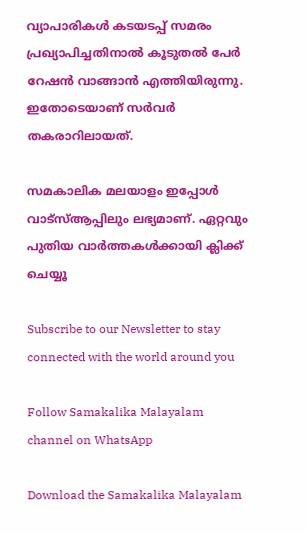വ്യാപാരികള്‍ കടയടപ്പ് സമരം പ്രഖ്യാപിച്ചതിനാല്‍ കൂടുതല്‍ പേര്‍ റേഷന്‍ വാങ്ങാന്‍ എത്തിയിരുന്നു. ഇതോടെയാണ് സര്‍വര്‍ തകരാറിലായത്.

സമകാലിക മലയാളം ഇപ്പോള്‍ വാട്‌സ്ആപ്പിലും ലഭ്യമാണ്. ഏറ്റവും പുതിയ വാര്‍ത്തകള്‍ക്കായി ക്ലിക്ക് ചെയ്യൂ

Subscribe to our Newsletter to stay connected with the world around you

Follow Samakalika Malayalam channel on WhatsApp

Download the Samakalika Malayalam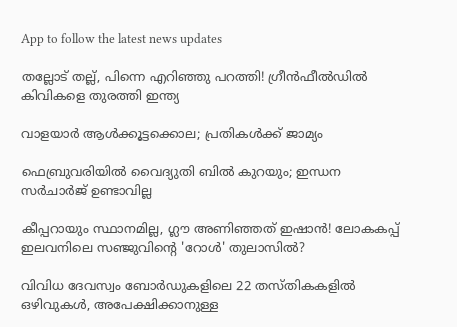App to follow the latest news updates

തല്ലോട് തല്ല്, പിന്നെ എറിഞ്ഞു പറത്തി! ഗ്രീന്‍ഫീല്‍ഡില്‍ കിവികളെ തുരത്തി ഇന്ത്യ

വാളയാര്‍ ആള്‍ക്കൂട്ടക്കൊല; പ്രതികള്‍ക്ക് ജാമ്യം

ഫെബ്രുവരിയില്‍ വൈദ്യുതി ബില്‍ കുറയും; ഇന്ധന സര്‍ചാര്‍ജ് ഉണ്ടാവില്ല

കീപ്പറായും സ്ഥാനമില്ല, ഗ്ലൗ അണിഞ്ഞത് ഇഷാൻ! ലോകകപ്പ് ഇലവനിലെ സഞ്ജുവിന്റെ 'റോൾ' തുലാസിൽ?

വിവിധ ദേവസ്വം ബോർഡുകളിലെ 22 തസ്തികകളിൽ ഒഴിവുകൾ, അപേക്ഷിക്കാനുള്ള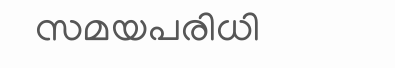സമയപരിധി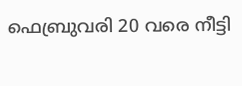ഫെബ്രുവരി 20 വരെ നീട്ടി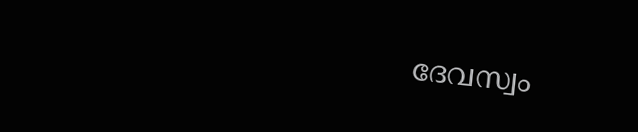ദേവസ്വം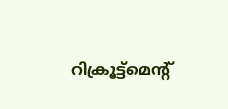റിക്രൂട്ട്മെന്റ്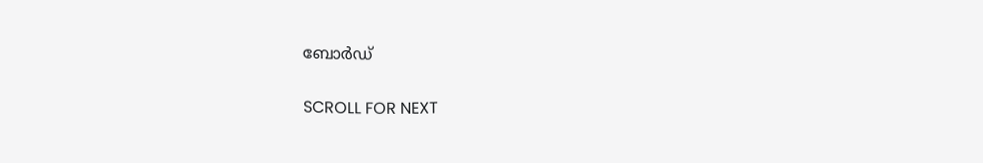ബോർഡ്

SCROLL FOR NEXT